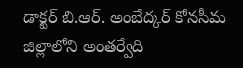డాక్టర్ బి.ఆర్. అంబేద్కర్ కోనసీమ జిల్లాలోని అంతర్వేది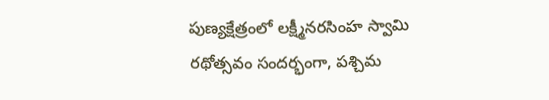పుణ్యక్షేత్రంలో లక్ష్మీనరసింహ స్వామి రథోత్సవం సందర్భంగా, పశ్చిమ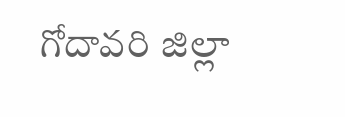గోదావరి జిల్లా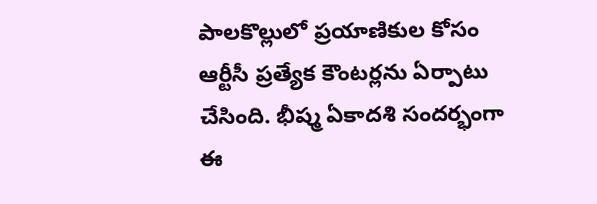పాలకొల్లులో ప్రయాణికుల కోసం ఆర్టీసీ ప్రత్యేక కౌంటర్లను ఏర్పాటు చేసింది. భీష్మ ఏకాదశి సందర్భంగా ఈ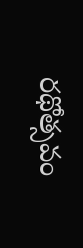రథోత్సవం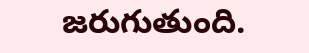జరుగుతుంది.